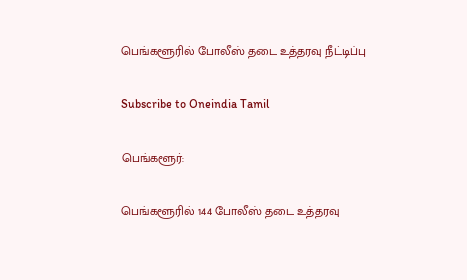பெங்களூரில் போலீஸ் தடை உத்தரவு நீட்டிப்பு

Subscribe to Oneindia Tamil

பெங்களூர்:

பெங்களூரில் 144 போலீஸ் தடை உத்தரவு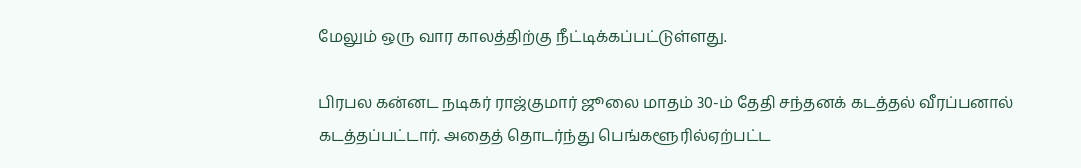மேலும் ஒரு வார காலத்திற்கு நீட்டிக்கப்பட்டுள்ளது.

பிரபல கன்னட நடிகர் ராஜ்குமார் ஜூலை மாதம் 30-ம் தேதி சந்தனக் கடத்தல் வீரப்பனால் கடத்தப்பட்டார். அதைத் தொடர்ந்து பெங்களூரில்ஏற்பட்ட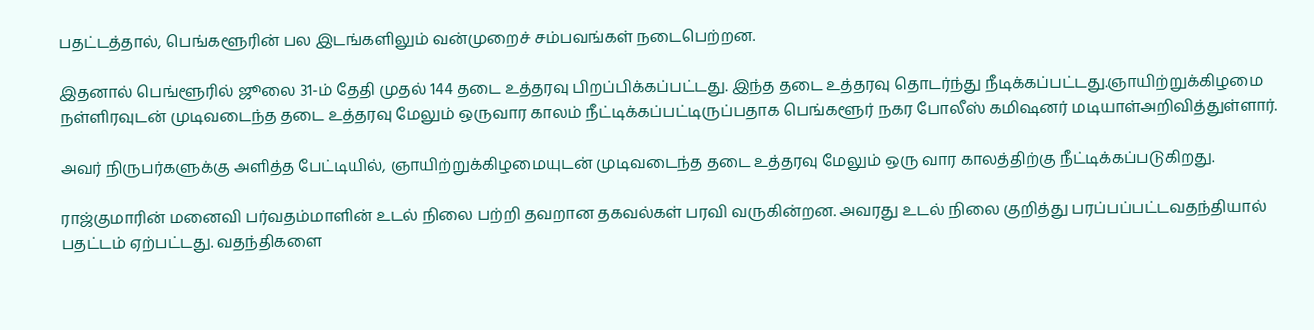பதட்டத்தால், பெங்களூரின் பல இடங்களிலும் வன்முறைச் சம்பவங்கள் நடைபெற்றன.

இதனால் பெங்ளூரில் ஜூலை 31-ம் தேதி முதல் 144 தடை உத்தரவு பிறப்பிக்கப்பட்டது. இந்த தடை உத்தரவு தொடர்ந்து நீடிக்கப்பட்டது.ஞாயிற்றுக்கிழமை நள்ளிரவுடன் முடிவடைந்த தடை உத்தரவு மேலும் ஒருவார காலம் நீட்டிக்கப்பட்டிருப்பதாக பெங்களூர் நகர போலீஸ் கமிஷனர் மடியாள்அறிவித்துள்ளார்.

அவர் நிருபர்களுக்கு அளித்த பேட்டியில், ஞாயிற்றுக்கிழமையுடன் முடிவடைந்த தடை உத்தரவு மேலும் ஒரு வார காலத்திற்கு நீட்டிக்கப்படுகிறது.

ராஜ்குமாரின் மனைவி பர்வதம்மாளின் உடல் நிலை பற்றி தவறான தகவல்கள் பரவி வருகின்றன. அவரது உடல் நிலை குறித்து பரப்பப்பட்டவதந்தியால் பதட்டம் ஏற்பட்டது. வதந்திகளை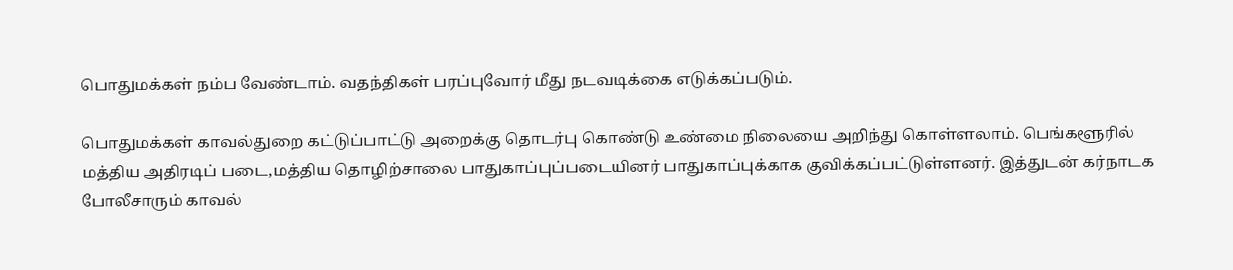பொதுமக்கள் நம்ப வேண்டாம். வதந்திகள் பரப்புவோர் மீது நடவடிக்கை எடுக்கப்படும்.

பொதுமக்கள் காவல்துறை கட்டுப்பாட்டு அறைக்கு தொடர்பு கொண்டு உண்மை நிலையை அறிந்து கொள்ளலாம். பெங்களூரில் மத்திய அதிரடிப் படை,மத்திய தொழிற்சாலை பாதுகாப்புப்படையினர் பாதுகாப்புக்காக குவிக்கப்பட்டுள்ளனர். இத்துடன் கர்நாடக போலீசாரும் காவல்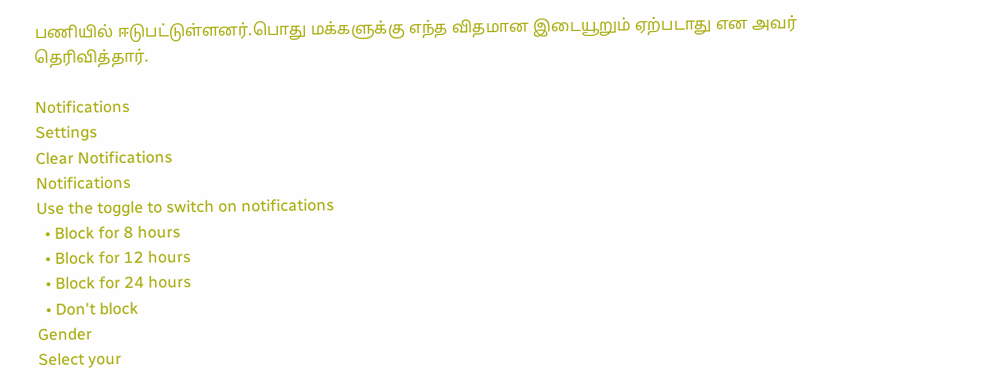பணியில் ஈடுபட்டுள்ளனர்.பொது மக்களுக்கு எந்த விதமான இடையூறும் ஏற்படாது என அவர் தெரிவித்தார்.

Notifications
Settings
Clear Notifications
Notifications
Use the toggle to switch on notifications
  • Block for 8 hours
  • Block for 12 hours
  • Block for 24 hours
  • Don't block
Gender
Select your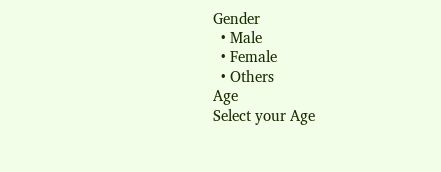Gender
  • Male
  • Female
  • Others
Age
Select your Age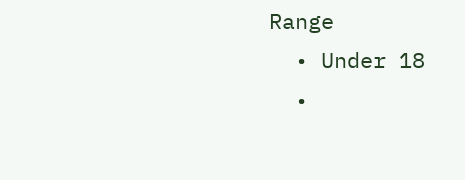Range
  • Under 18
  •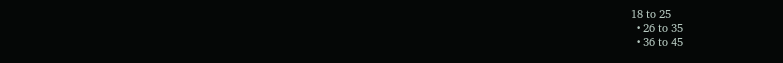18 to 25
  • 26 to 35
  • 36 to 45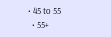• 45 to 55
  • 55+